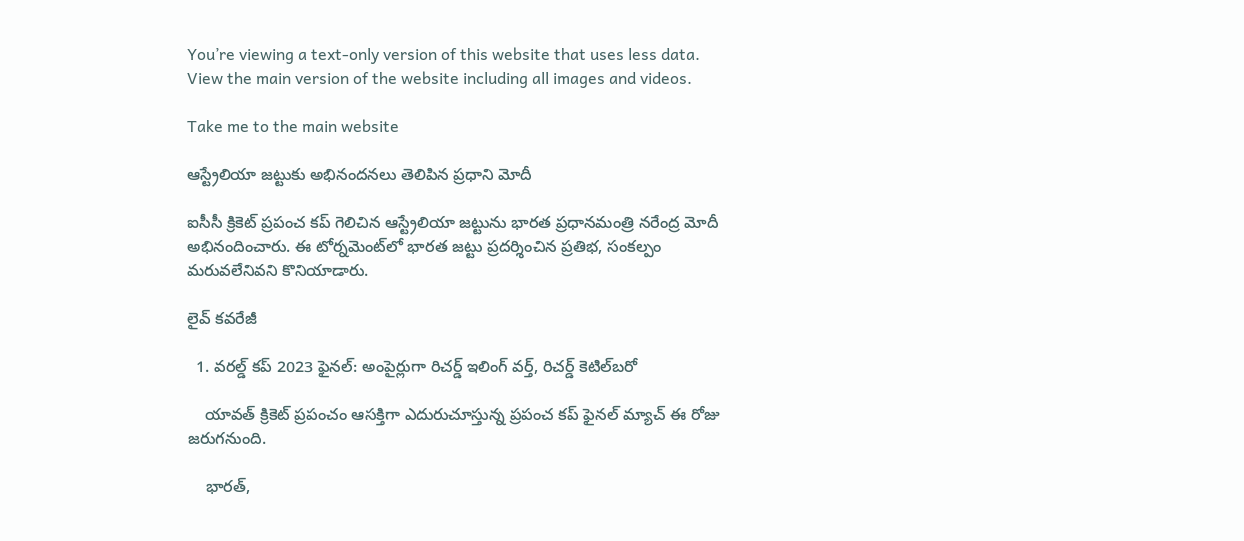You’re viewing a text-only version of this website that uses less data. View the main version of the website including all images and videos.

Take me to the main website

ఆస్ట్రేలియా జట్టుకు అభినందనలు తెలిపిన ప్రధాని మోదీ

ఐసీసీ క్రికెట్ ప్రపంచ కప్ గెలిచిన ఆస్ట్రేలియా జట్టును భారత ప్రధానమంత్రి నరేంద్ర మోదీ అభినందించారు. ఈ టోర్నమెంట్‌లో భారత జట్టు ప్రదర్శించిన ప్రతిభ, సంకల్పం మరువలేనివని కొనియాడారు.

లైవ్ కవరేజీ

  1. వరల్డ్ కప్ 2023 ఫైనల్: అంపైర్లుగా రిచర్డ్ ఇలింగ్ వర్త్, రిచర్డ్ కెటిల్‌బరో

    యావత్ క్రికెట్ ప్రపంచం ఆసక్తిగా ఎదురుచూస్తున్న ప్రపంచ కప్ ఫైనల్ మ్యాచ్ ఈ రోజు జరుగనుంది.

    భారత్,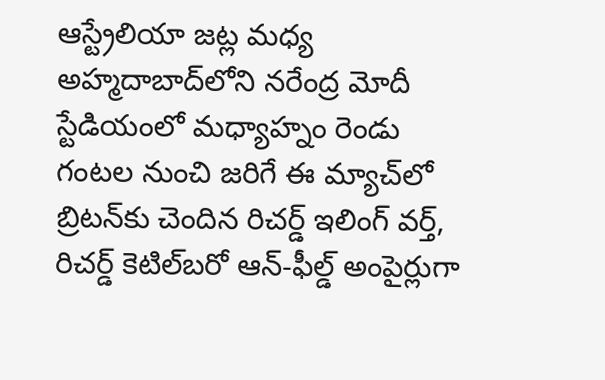ఆస్ట్రేలియా జట్ల మధ్య అహ్మదాబాద్‌లోని నరేంద్ర మోదీ స్టేడియంలో మధ్యాహ్నం రెండు గంటల నుంచి జరిగే ఈ మ్యాచ్‌లో బ్రిటన్‌కు చెందిన రిచర్డ్ ఇలింగ్ వర్త్, రిచర్డ్ కెటిల్‌బరో ఆన్-ఫీల్డ్ అంపైర్లుగా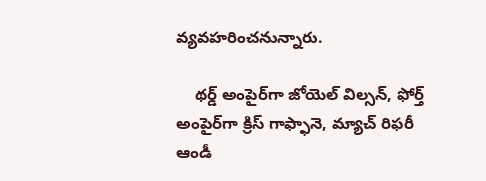వ్యవహరించనున్నారు.

    థర్డ్ అంపైర్‌గా జోయెల్ విల్సన్, ఫోర్త్ అంపైర్‌గా క్రిస్ గాఫ్ఫానె, మ్యాచ్ రిఫరీ ఆండీ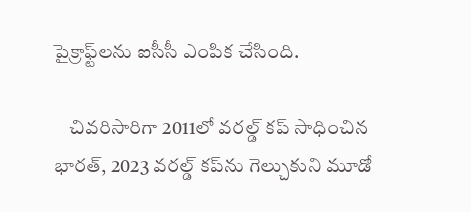పైక్రాఫ్ట్‌లను ఐసీసీ ఎంపిక చేసింది.

    చివరిసారిగా 2011లో వరల్డ్ కప్ సాధించిన భారత్, 2023 వరల్డ్ కప్‌ను గెల్చుకుని మూడో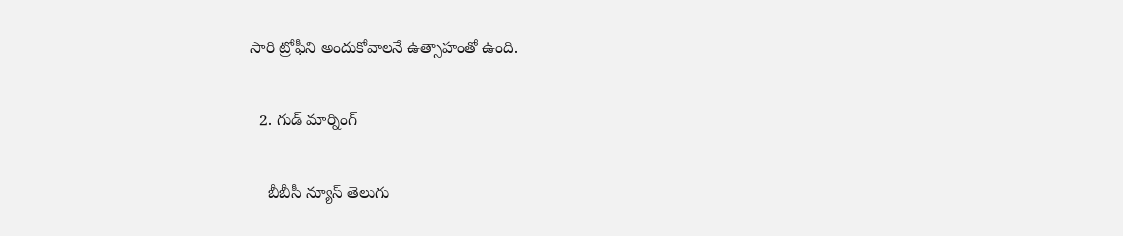సారి ట్రోఫీని అందుకోవాలనే ఉత్సాహంతో ఉంది.

  2. గుడ్ మార్నింగ్

    బీబీసీ న్యూస్ తెలుగు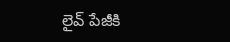లైవ్ పేజీకి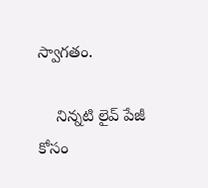స్వాగతం.

    నిన్నటి లైవ్ పేజీ కోసం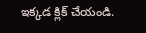ఇక్కడ క్లిక్ చేయండి.